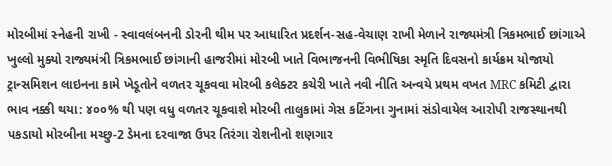મોરબીમાં સ્નેહની રાખી - સ્વાવલંબનની ડોરની થીમ પર આધારિત પ્રદર્શન-સહ-વેચાણ રાખી મેળાને રાજ્યમંત્રી ત્રિકમભાઈ છાંગાએ ખુલ્લો મુક્યો રાજ્યમંત્રી ત્રિકમભાઈ છાંગાની હાજરીમાં મોરબી ખાતે વિભાજનની વિભીષિકા સ્મૃતિ દિવસનો કાર્યક્રમ યોજાયો ટ્રાન્સમિશન લાઇનના કામે ખેડૂતોને વળતર ચૂકવવા મોરબી કલેક્ટર કચેરી ખાતે નવી નીતિ અન્વયે પ્રથમ વખત MRC કમિટી દ્વારા ભાવ નક્કી થયા: ૪૦૦% થી પણ વધુ વળતર ચૂકવાશે મોરબી તાલુકામાં ગેસ કટિંગના ગુનામાં સંડોવાયેલ આરોપી રાજસ્થાનથી પકડાયો મોરબીના મચ્છુ-2 ડેમના દરવાજા ઉપર તિરંગા રોશનીનો શણગાર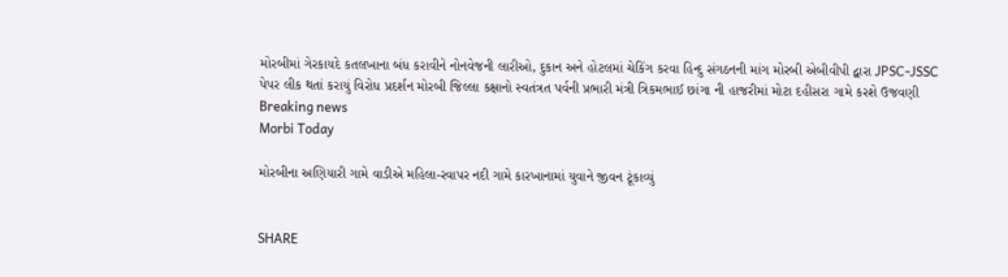મોરબીમાં ગેરકાયદે કતલખાના બંધ કરાવીને નોનવેજની લારીઓ, દુકાન અને હોટલમાં ચેકિંગ કરવા હિન્દુ સંગઠનની માંગ મોરબી એબીવીપી દ્વારા JPSC-JSSC પેપર લીક થતાં કરાયું વિરોધ પ્રદર્શન મોરબી જિલ્લા કક્ષાનો સ્વતંત્રત પર્વની પ્રભારી મંત્રી ત્રિકમભાઈ છાંગા ની હાજરીમાં મોટા દહીસરા ગામે કરશે ઉજવણી
Breaking news
Morbi Today

મોરબીના અણિયારી ગામે વાડીએ મહિલા-રવાપર નદી ગામે કારખાનામાં યુવાને જીવન ટૂંકાવ્યું


SHARE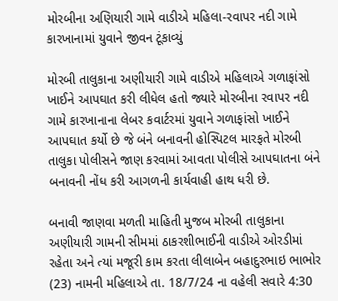મોરબીના અણિયારી ગામે વાડીએ મહિલા-રવાપર નદી ગામે કારખાનામાં યુવાને જીવન ટૂંકાવ્યું

મોરબી તાલુકાના અણીયારી ગામે વાડીએ મહિલાએ ગળાફાંસો ખાઈને આપઘાત કરી લીધેલ હતો જ્યારે મોરબીના રવાપર નદી ગામે કારખાનાના લેબર કવાર્ટરમાં યુવાને ગળાફાંસો ખાઈને આપઘાત કર્યો છે જે બંને બનાવની હોસ્પિટલ મારફતે મોરબી તાલુકા પોલીસને જાણ કરવામાં આવતા પોલીસે આપઘાતના બંને બનાવની નોંધ કરી આગળની કાર્યવાહી હાથ ધરી છે.

બનાવી જાણવા મળતી માહિતી મુજબ મોરબી તાલુકાના અણીયારી ગામની સીમમાં ઠાકરશીભાઈની વાડીએ ઓરડીમાં રહેતા અને ત્યાં મજૂરી કામ કરતા લીલાબેન બહાદુરભાઇ ભાભોર (23) નામની મહિલાએ તા. 18/7/24 ના વહેલી સવારે 4:30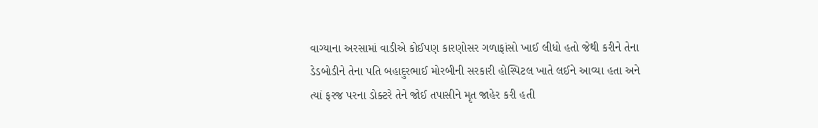વાગ્યાના અરસામાં વાડીએ કોઈપણ કારણોસર ગળાફાંસો ખાઈ લીધો હતો જેથી કરીને તેના ડેડબોડીને તેના પતિ બહાદુરભાઈ મોરબીની સરકારી હોસ્પિટલ ખાતે લઈને આવ્યા હતા અને ત્યાં ફરજ પરના ડોક્ટરે તેને જોઈ તપાસીને મૃત જાહેર કરી હતી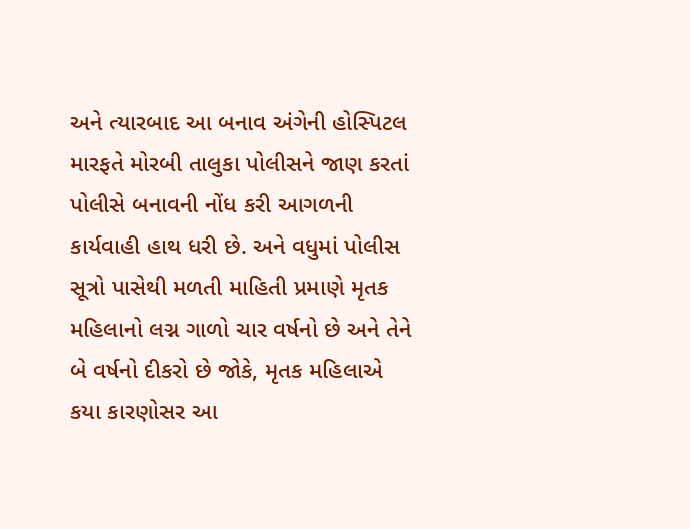અને ત્યારબાદ આ બનાવ અંગેની હોસ્પિટલ મારફતે મોરબી તાલુકા પોલીસને જાણ કરતાં પોલીસે બનાવની નોંધ કરી આગળની કાર્યવાહી હાથ ધરી છે. અને વધુમાં પોલીસ સૂત્રો પાસેથી મળતી માહિતી પ્રમાણે મૃતક મહિલાનો લગ્ન ગાળો ચાર વર્ષનો છે અને તેને બે વર્ષનો દીકરો છે જોકે, મૃતક મહિલાએ કયા કારણોસર આ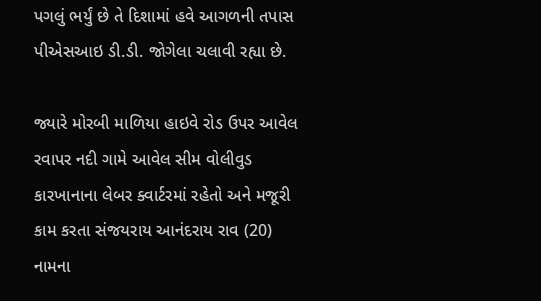પગલું ભર્યું છે તે દિશામાં હવે આગળની તપાસ પીએસઆઇ ડી.ડી. જોગેલા ચલાવી રહ્યા છે.

જ્યારે મોરબી માળિયા હાઇવે રોડ ઉપર આવેલ રવાપર નદી ગામે આવેલ સીમ વોલીવુડ કારખાનાના લેબર ક્વાર્ટરમાં રહેતો અને મજૂરી કામ કરતા સંજયરાય આનંદરાય રાવ (20) નામના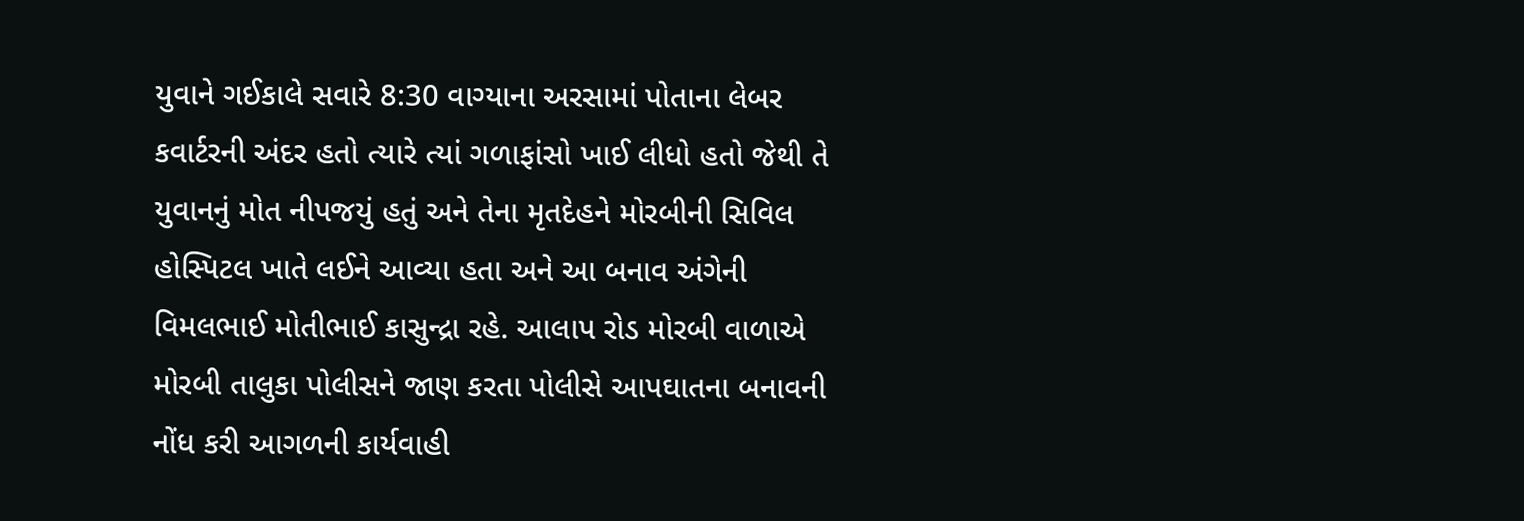યુવાને ગઈકાલે સવારે 8:30 વાગ્યાના અરસામાં પોતાના લેબર કવાર્ટરની અંદર હતો ત્યારે ત્યાં ગળાફાંસો ખાઈ લીધો હતો જેથી તે યુવાનનું મોત નીપજયું હતું અને તેના મૃતદેહને મોરબીની સિવિલ હોસ્પિટલ ખાતે લઈને આવ્યા હતા અને આ બનાવ અંગેની વિમલભાઈ મોતીભાઈ કાસુન્દ્રા રહે. આલાપ રોડ મોરબી વાળાએ મોરબી તાલુકા પોલીસને જાણ કરતા પોલીસે આપઘાતના બનાવની નોંધ કરી આગળની કાર્યવાહી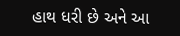હાથ ધરી છે અને આ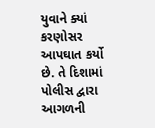યુવાને ક્યાં કરણોસર આપઘાત કર્યો છે. તે દિશામાં પોલીસ દ્વારા આગળની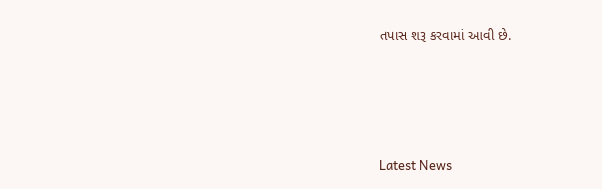તપાસ શરૂ કરવામાં આવી છે.






Latest News